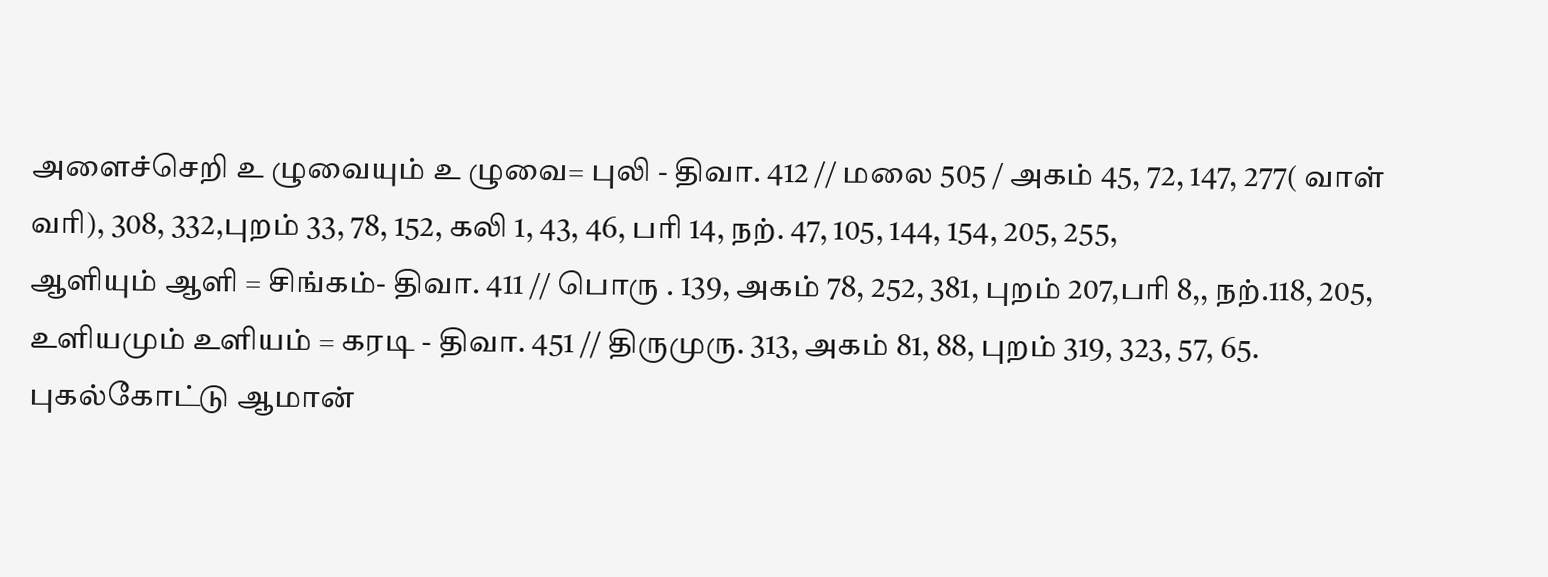அளைச்செறி உ ழுவையும் உ ழுவை= புலி - திவா. 412 // மலை 505 / அகம் 45, 72, 147, 277( வாள் வரி), 308, 332,புறம் 33, 78, 152, கலி 1, 43, 46, பரி 14, நற். 47, 105, 144, 154, 205, 255,
ஆளியும் ஆளி = சிங்கம்- திவா. 411 // பொரு . 139, அகம் 78, 252, 381, புறம் 207,பரி 8,, நற்.118, 205,
உளியமும் உளியம் = கரடி - திவா. 451 // திருமுரு. 313, அகம் 81, 88, புறம் 319, 323, 57, 65.
புகல்கோட்டு ஆமான்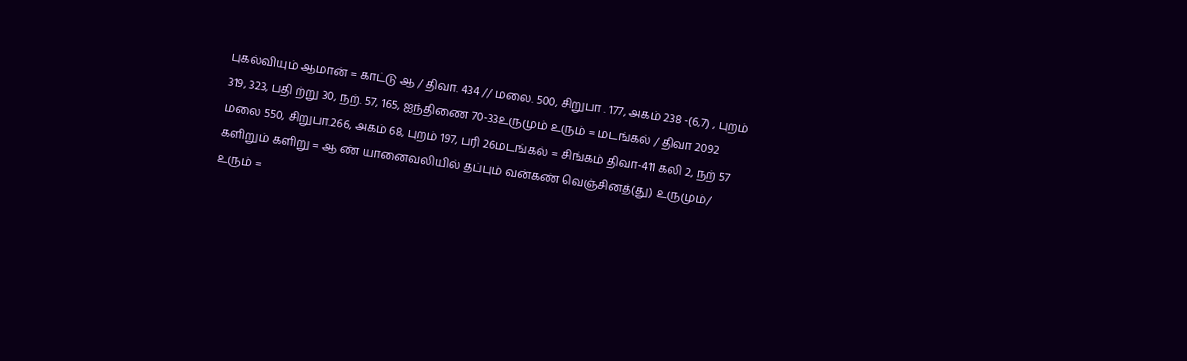புகல்வியும் ஆமான் = காட்டு ஆ / திவா. 434 // மலை. 500, சிறுபா . 177, அகம் 238 -(6,7) , புறம் 319, 323, பதி ற்று 30, நற். 57, 165, ஐந்திணை 70-33உருமும் உரும் = மடங்கல் / திவா 2092 மலை 550, சிறுபா.266, அகம் 68, புறம் 197, பரி 26மடங்கல் = சிங்கம் திவா-411 கலி 2, நற் 57
களிறும் களிறு = ஆ ண் யானைவலியில் தப்பும் வன்கண் வெஞ்சினத்(து) உருமும்/ உரும் =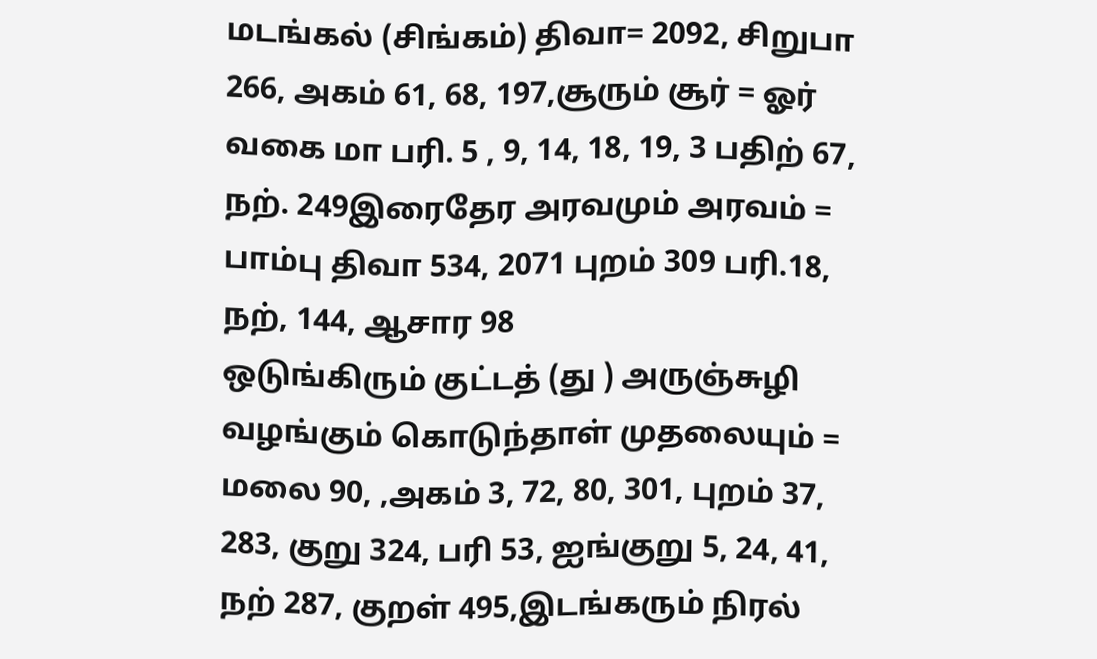மடங்கல் (சிங்கம்) திவா= 2092, சிறுபா 266, அகம் 61, 68, 197,சூரும் சூர் = ஓர் வகை மா பரி. 5 , 9, 14, 18, 19, 3 பதிற் 67, நற். 249இரைதேர அரவமும் அரவம் = பாம்பு திவா 534, 2071 புறம் 309 பரி.18, நற், 144, ஆசார 98
ஒடுங்கிரும் குட்டத் (து ) அருஞ்சுழி வழங்கும் கொடுந்தாள் முதலையும் = மலை 90, ,அகம் 3, 72, 80, 301, புறம் 37, 283, குறு 324, பரி 53, ஐங்குறு 5, 24, 41, நற் 287, குறள் 495,இடங்கரும் நிரல்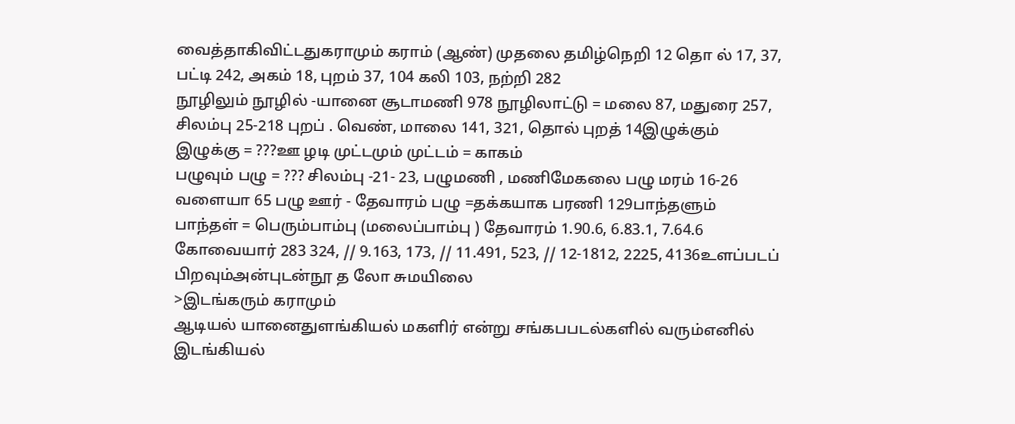வைத்தாகிவிட்டதுகராமும் கராம் (ஆண்) முதலை தமிழ்நெறி 12 தொ ல் 17, 37, பட்டி 242, அகம் 18, புறம் 37, 104 கலி 103, நற்றி 282
நூழிலும் நூழில் -யானை சூடாமணி 978 நூழிலாட்டு = மலை 87, மதுரை 257, சிலம்பு 25-218 புறப் . வெண், மாலை 141, 321, தொல் புறத் 14இழுக்கும் இழுக்கு = ???ஊ ழடி முட்டமும் முட்டம் = காகம்
பழுவும் பழு = ??? சிலம்பு -21- 23, பழுமணி , மணிமேகலை பழு மரம் 16-26 வளையா 65 பழு ஊர் - தேவாரம் பழு =தக்கயாக பரணி 129பாந்தளும் பாந்தள் = பெரும்பாம்பு (மலைப்பாம்பு ) தேவாரம் 1.90.6, 6.83.1, 7.64.6 கோவையார் 283 324, // 9.163, 173, // 11.491, 523, // 12-1812, 2225, 4136உளப்படப் பிறவும்அன்புடன்நூ த லோ சுமயிலை
>இடங்கரும் கராமும்
ஆடியல் யானைதுளங்கியல் மகளிர் என்று சங்கபபடல்களில் வரும்எனில் இடங்கியல்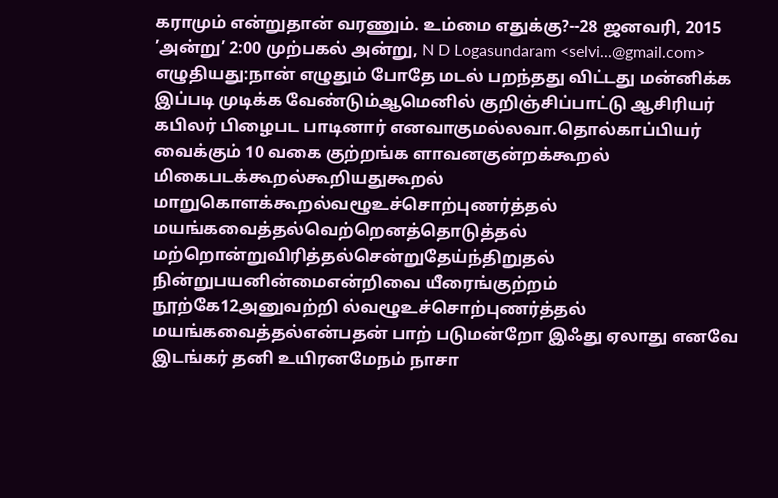கராமும் என்றுதான் வரணும். உம்மை எதுக்கு?--28 ஜனவரி, 2015 ’அன்று’ 2:00 முற்பகல் அன்று, N D Logasundaram <selvi...@gmail.com> எழுதியது:நான் எழுதும் போதே மடல் பறந்தது விட்டது மன்னிக்க இப்படி முடிக்க வேண்டும்ஆமெனில் குறிஞ்சிப்பாட்டு ஆசிரியர் கபிலர் பிழைபட பாடினார் எனவாகுமல்லவா.தொல்காப்பியர் வைக்கும் 10 வகை குற்றங்க ளாவனகுன்றக்கூறல் மிகைபடக்கூறல்கூறியதுகூறல் மாறுகொளக்கூறல்வழூஉச்சொற்புணர்த்தல் மயங்கவைத்தல்வெற்றெனத்தொடுத்தல் மற்றொன்றுவிரித்தல்சென்றுதேய்ந்திறுதல் நின்றுபயனின்மைஎன்றிவை யீரைங்குற்றம் நூற்கே12அனுவற்றி ல்வழூஉச்சொற்புணர்த்தல் மயங்கவைத்தல்என்பதன் பாற் படுமன்றோ இஃது ஏலாது எனவே இடங்கர் தனி உயிரனமேநம் நாசா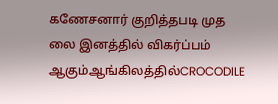கணேசனார் குறித்தபடி முத லை இனத்தில் விகர்ப்பம் ஆகும்ஆங்கிலத்தில்CROCODILE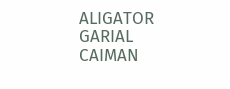ALIGATOR GARIAL CAIMAN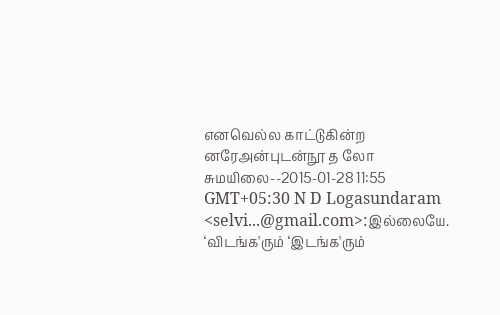எனவெல்ல காட்டுகின்ற னரேஅன்புடன்நூ த லோ சுமயிலை--2015-01-28 11:55 GMT+05:30 N D Logasundaram <selvi...@gmail.com>:இல்லையே. ‘விடங்க'ரும் ‘இடங்க'ரும்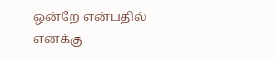ஒன்றே என்பதில் எனக்கு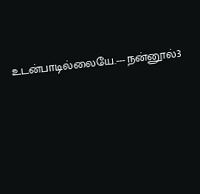உடன்பாடில்லையே.---நன்னூல்3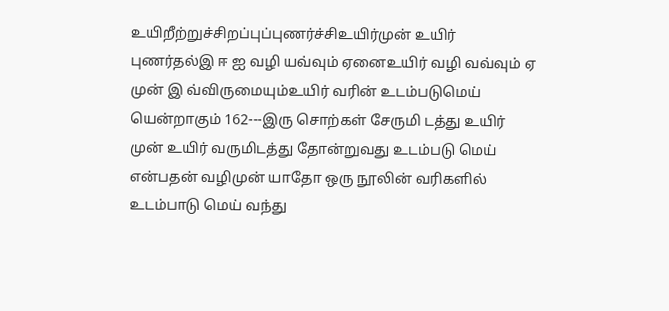உயிறீற்றுச்சிறப்புப்புணர்ச்சிஉயிர்முன் உயிர் புணர்தல்இ ஈ ஐ வழி யவ்வும் ஏனைஉயிர் வழி வவ்வும் ஏ முன் இ வ்விருமையும்உயிர் வரின் உடம்படுமெய் யென்றாகும் 162---இரு சொற்கள் சேருமி டத்து உயிர் முன் உயிர் வருமிடத்து தோன்றுவது உடம்படு மெய் என்பதன் வழிமுன் யாதோ ஒரு நூலின் வரிகளில் உடம்பாடு மெய் வந்து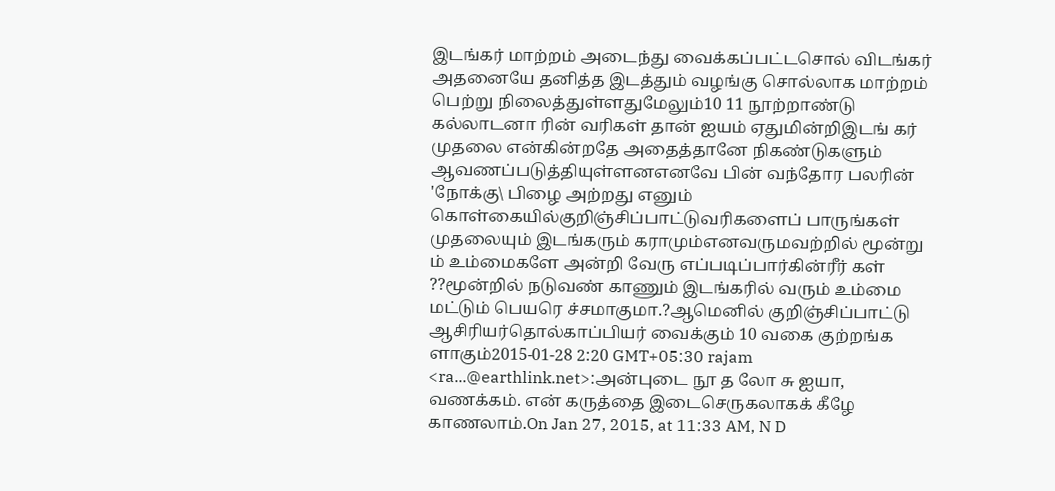இடங்கர் மாற்றம் அடைந்து வைக்கப்பட்டசொல் விடங்கர் அதனையே தனித்த இடத்தும் வழங்கு சொல்லாக மாற்றம் பெற்று நிலைத்துள்ளதுமேலும்10 11 நூற்றாண்டு கல்லாடனா ரின் வரிகள் தான் ஐயம் ஏதுமின்றிஇடங் கர் முதலை என்கின்றதே அதைத்தானே நிகண்டுகளும் ஆவணப்படுத்தியுள்ளனஎனவே பின் வந்தோர பலரின் 'நோக்கு\ பிழை அற்றது எனும் கொள்கையில்குறிஞ்சிப்பாட்டுவரிகளைப் பாருங்கள் முதலையும் இடங்கரும் கராமும்எனவருமவற்றில் மூன்று ம் உம்மைகளே அன்றி வேரு எப்படிப்பார்கின்ரீர் கள் ??மூன்றில் நடுவண் காணும் இடங்கரில் வரும் உம்மை மட்டும் பெயரெ ச்சமாகுமா.?ஆமெனில் குறிஞ்சிப்பாட்டு ஆசிரியர்தொல்காப்பியர் வைக்கும் 10 வகை குற்றங்க ளாகும்2015-01-28 2:20 GMT+05:30 rajam <ra...@earthlink.net>:அன்புடை நூ த லோ சு ஐயா, வணக்கம். என் கருத்தை இடைசெருகலாகக் கீழே காணலாம்.On Jan 27, 2015, at 11:33 AM, N D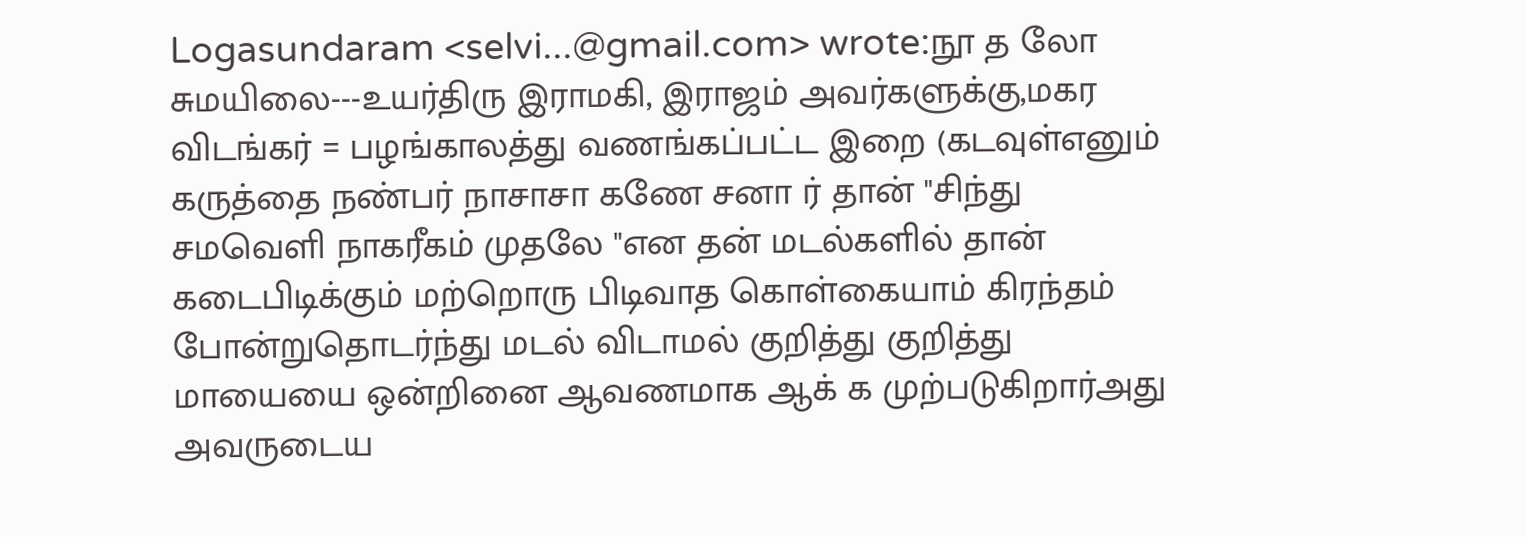Logasundaram <selvi...@gmail.com> wrote:நூ த லோ சுமயிலை---உயர்திரு இராமகி, இராஜம் அவர்களுக்கு,மகர விடங்கர் = பழங்காலத்து வணங்கப்பட்ட இறை (கடவுள்எனும் கருத்தை நண்பர் நாசாசா கணே சனா ர் தான் "சிந்து சமவெளி நாகரீகம் முதலே "என தன் மடல்களில் தான் கடைபிடிக்கும் மற்றொரு பிடிவாத கொள்கையாம் கிரந்தம் போன்றுதொடர்ந்து மடல் விடாமல் குறித்து குறித்து மாயையை ஒன்றினை ஆவணமாக ஆக் க முற்படுகிறார்அது அவருடைய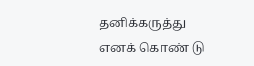தனிக்கருத்து எனக் கொண் டு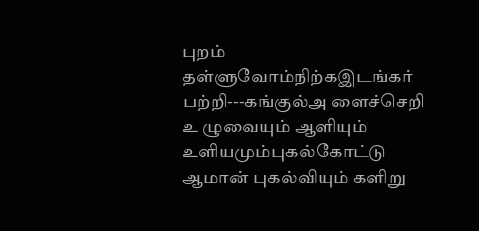புறம் தள்ளுவோம்நிற்கஇடங்கர் பற்றி---கங்குல்அ ளைச்செறி உ ழுவையும் ஆளியும் உளியமும்புகல்கோட்டு ஆமான் புகல்வியும் களிறு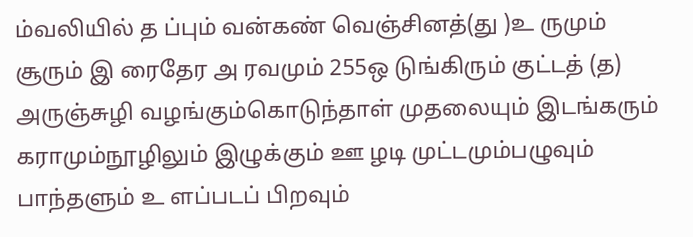ம்வலியில் த ப்பும் வன்கண் வெஞ்சினத்(து )உ ருமும் சூரும் இ ரைதேர அ ரவமும் 255ஒ டுங்கிரும் குட்டத் (த) அருஞ்சுழி வழங்கும்கொடுந்தாள் முதலையும் இடங்கரும் கராமும்நூழிலும் இழுக்கும் ஊ ழடி முட்டமும்பழுவும் பாந்தளும் உ ளப்படப் பிறவும்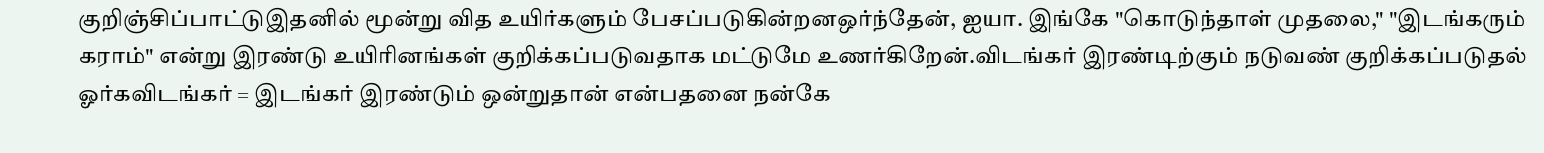குறிஞ்சிப்பாட்டுஇதனில் மூன்று வித உயிர்களும் பேசப்படுகின்றனஒர்ந்தேன், ஐயா. இங்கே "கொடுந்தாள் முதலை," "இடங்கரும் கராம்" என்று இரண்டு உயிரினங்கள் குறிக்கப்படுவதாக மட்டுமே உணர்கிறேன்.விடங்கர் இரண்டிற்கும் நடுவண் குறிக்கப்படுதல் ஓர்கவிடங்கர் = இடங்கர் இரண்டும் ஒன்றுதான் என்பதனை நன்கே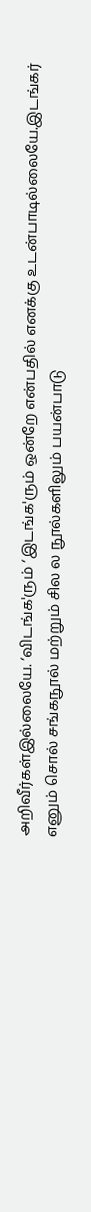அறிவீர்கள்இல்லையே. ‘விடங்க'ரும் ‘இடங்க'ரும் ஒன்றே என்பதில் எனக்கு உடன்பாடில்லையே.இடங்கர் எனும் சொல் சங்கநூல் மற்றும் சில ல நூல்களிலும் பயன்பாடு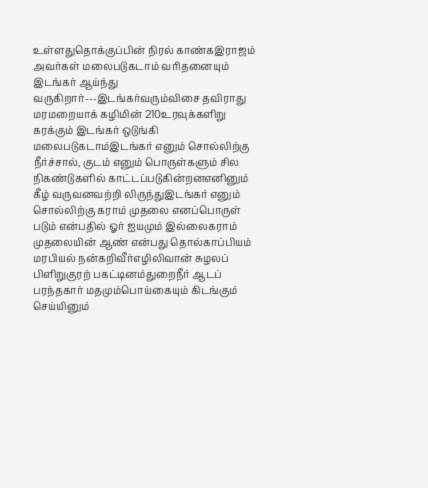உள்ளதுதொக்குப்பின் நிரல் காண்கஇராஜம் அவர்கள் மலைபடுகடாம் வரிதனையும் இடங்கர் ஆய்ந்து வருகிறார்---இடங்கர்வரும்விசை தவிராது மரமறையாக் கழிமின் 210உரவுக்களிறு கரக்கும் இடங்கர் ஒடுங்கி மலைபடுகடாம்இடங்கர் எனும் சொல்லிற்கு நீர்ச்சால், குடம் எனும் பொருள்களும் சில நிகண்டுகளில் காட்டப்படுகின்றனஎனினும் கீழ் வருவனவற்றி லிருந்துஇடங்கர் எனும் சொல்லிற்கு கராம் முதலை எனப்பொருள் படும் என்பதில் ஓர் ஐயமும் இல்லைகராம் முதலையின் ஆண் என்பது தொல்காப்பியம் மரபியல் நன்கறிவீர்எழிலிவான் சுழலப் பிளிறுகுரற் பகட்டினம்துறைநீர் ஆடப் பரந்தகார் மதமும்பொய்கையும் கிடங்கும் செய்யினும்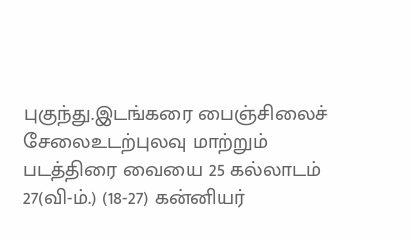புகுந்து.இடங்கரை பைஞ்சிலைச் சேலைஉடற்புலவு மாற்றும் படத்திரை வையை 25 கல்லாடம் 27(வி-ம்.) (18-27) கன்னியர்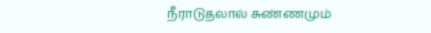நீராடுதலால் சுண்ணமும்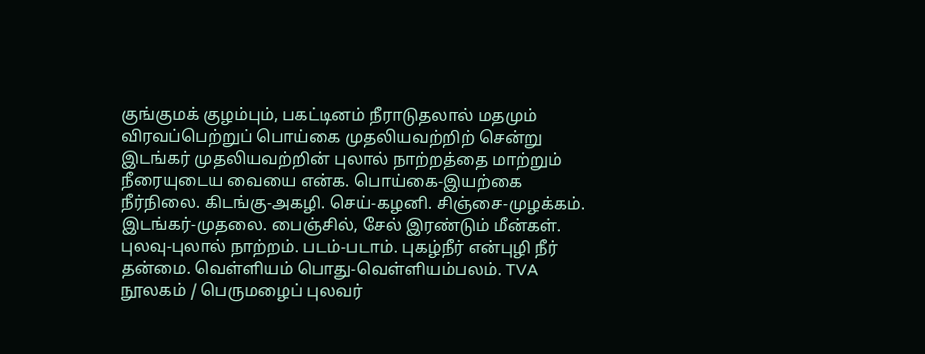குங்குமக் குழம்பும், பகட்டினம் நீராடுதலால் மதமும் விரவப்பெற்றுப் பொய்கை முதலியவற்றிற் சென்று இடங்கர் முதலியவற்றின் புலால் நாற்றத்தை மாற்றும் நீரையுடைய வையை என்க. பொய்கை-இயற்கை நீர்நிலை. கிடங்கு-அகழி. செய்-கழனி. சிஞ்சை-முழக்கம். இடங்கர்-முதலை. பைஞ்சில், சேல் இரண்டும் மீன்கள். புலவு-புலால் நாற்றம். படம்-படாம். புகழ்நீர் என்புழி நீர் தன்மை. வெள்ளியம் பொது-வெள்ளியம்பலம். TVA நூலகம் / பெருமழைப் புலவர்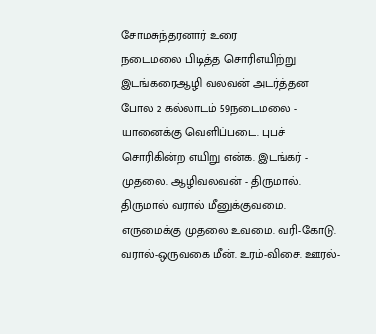சோமசுந்தரனார் உரை
நடைமலை பிடித்த சொரிஎயிற்று இடங்கரைஆழி வலவன் அடர்த்தன போல 2 கல்லாடம் 59நடைமலை - யானைக்கு வெளிப்படை. புபச் சொரிகின்ற எயிறு என்க. இடங்கர் - முதலை. ஆழிவலவன் - திருமால். திருமால் வரால் மீனுக்குவமை. எருமைக்கு முதலை உவமை. வரி-கோடு. வரால்-ஒருவகை மீன். உரம்-விசை. ஊரல்-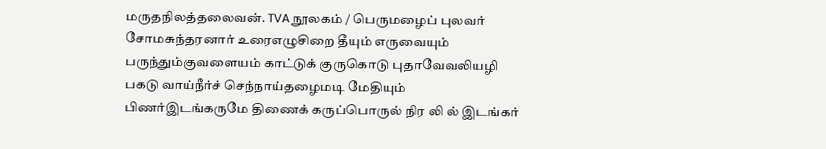மருதநிலத்தலைவன். TVA நூலகம் / பெருமழைப் புலவர் சோமசுந்தரனார் உரைஎழுசிறை தீயும் எருவையும் பருந்தும்குவளையம் காட்டுக் குருகொடு புதாவேவலியழி பகடு வாய்நீர்ச் செந்நாய்தழைமடி மேதியும் பிணர்இடங்கருமே திணைக் கருப்பொருல் நிர லி ல் இடங்கர்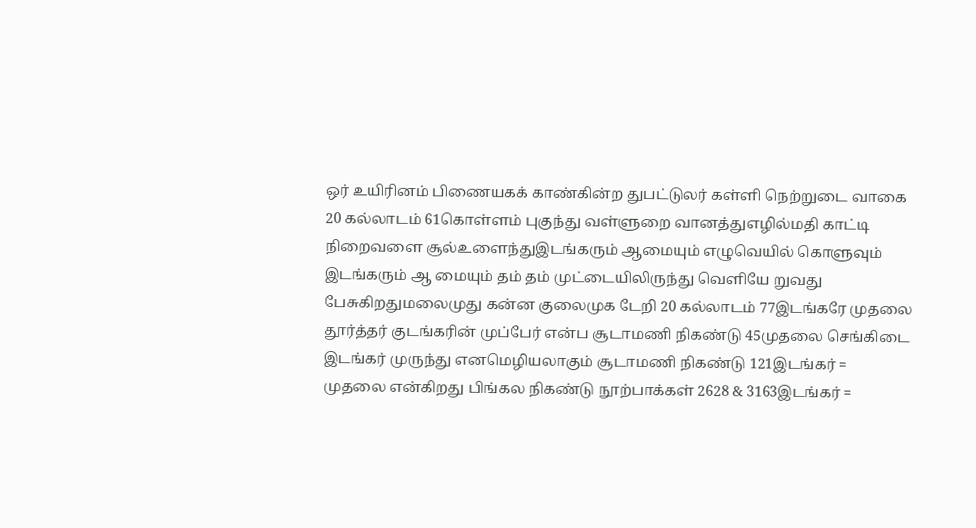ஒர் உயிரினம் பிணையகக் காண்கின்ற துபட்டுலர் கள்ளி நெற்றுடை வாகை 20 கல்லாடம் 61கொள்ளம் புகுந்து வள்ளுறை வானத்துஎழில்மதி காட்டி நிறைவளை சூல்உளைந்துஇடங்கரும் ஆமையும் எழுவெயில் கொளுவும் இடங்கரும் ஆ மையும் தம் தம் முட்டையிலிருந்து வெளியே றுவது பேசுகிறதுமலைமுது கன்ன குலைமுக டேறி 20 கல்லாடம் 77இடங்கரே முதலை தூர்த்தர் குடங்கரின் முப்பேர் என்ப சூடாமணி நிகண்டு 45முதலை செங்கிடை இடங்கர் முருந்து எனமெழியலாகும் சூடாமணி நிகண்டு 121இடங்கர் = முதலை என்கிறது பிங்கல நிகண்டு நூற்பாக்கள் 2628 & 3163இடங்கர் =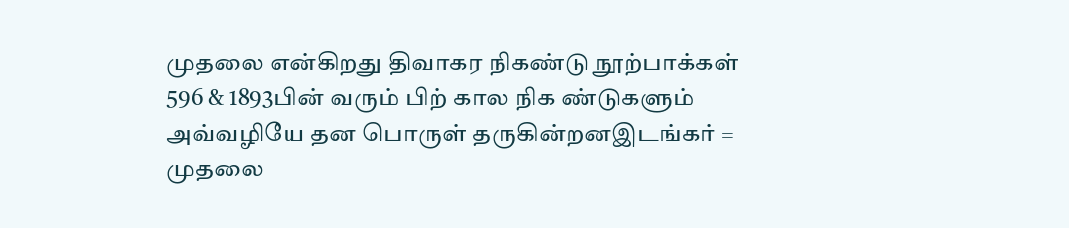முதலை என்கிறது திவாகர நிகண்டு நூற்பாக்கள் 596 & 1893பின் வரும் பிற் கால நிக ண்டுகளும் அவ்வழியே தன பொருள் தருகின்றனஇடங்கர் = முதலை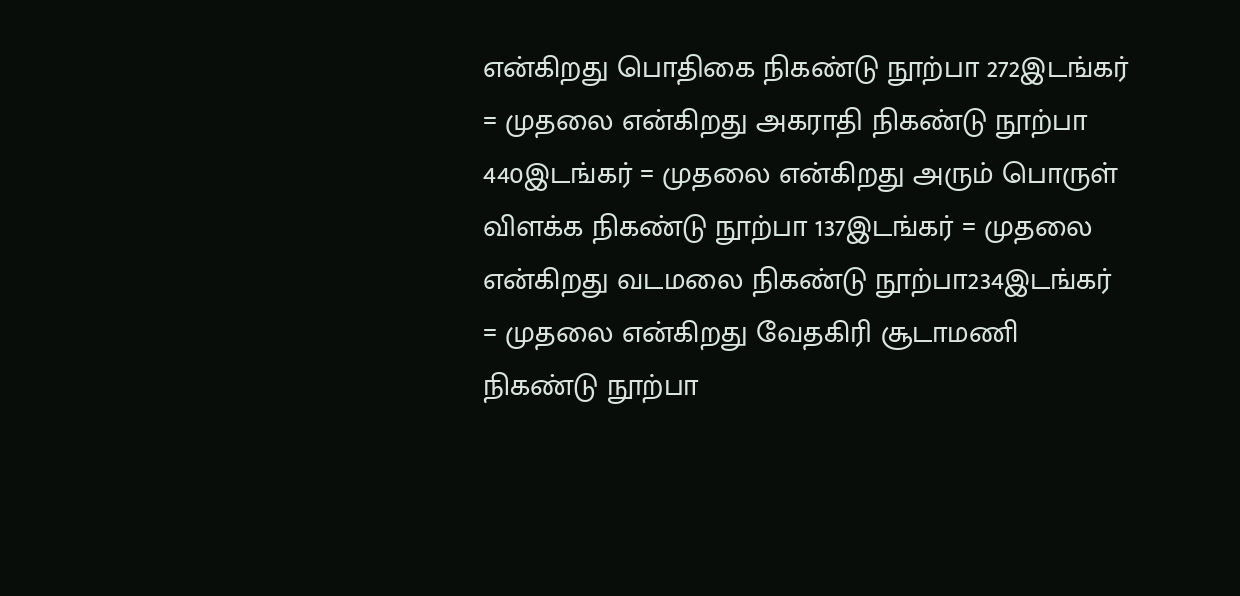என்கிறது பொதிகை நிகண்டு நூற்பா 272இடங்கர் = முதலை என்கிறது அகராதி நிகண்டு நூற்பா 440இடங்கர் = முதலை என்கிறது அரும் பொருள் விளக்க நிகண்டு நூற்பா 137இடங்கர் = முதலை என்கிறது வடமலை நிகண்டு நூற்பா234இடங்கர் = முதலை என்கிறது வேதகிரி சூடாமணி நிகண்டு நூற்பா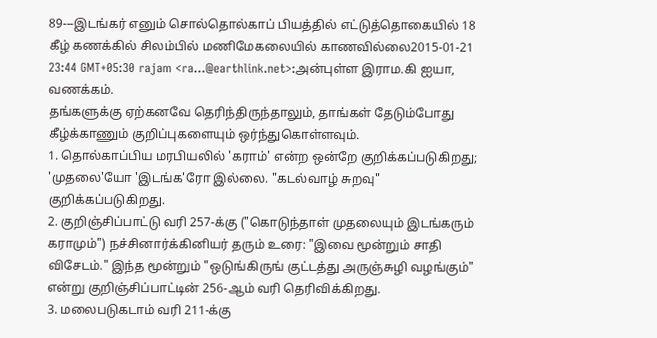89---இடங்கர் எனும் சொல்தொல்காப் பியத்தில் எட்டுத்தொகையில் 18 கீழ் கணக்கில் சிலம்பில் மணிமேகலையில் காணவில்லை2015-01-21 23:44 GMT+05:30 rajam <ra...@earthlink.net>:அன்புள்ள இராம.கி ஐயா,
வணக்கம்.
தங்களுக்கு ஏற்கனவே தெரிந்திருந்தாலும், தாங்கள் தேடும்போது கீழ்க்காணும் குறிப்புகளையும் ஒர்ந்துகொள்ளவும்.
1. தொல்காப்பிய மரபியலில் 'கராம்' என்ற ஒன்றே குறிக்கப்படுகிறது; 'முதலை'யோ 'இடங்க'ரோ இல்லை. "கடல்வாழ் சுறவு" குறிக்கப்படுகிறது.
2. குறிஞ்சிப்பாட்டு வரி 257-க்கு ("கொடுந்தாள் முதலையும் இடங்கரும் கராமும்") நச்சினார்க்கினியர் தரும் உரை: "இவை மூன்றும் சாதி விசேடம்." இந்த மூன்றும் "ஒடுங்கிருங் குட்டத்து அருஞ்சுழி வழங்கும்" என்று குறிஞ்சிப்பாட்டின் 256-ஆம் வரி தெரிவிக்கிறது.
3. மலைபடுகடாம் வரி 211-க்கு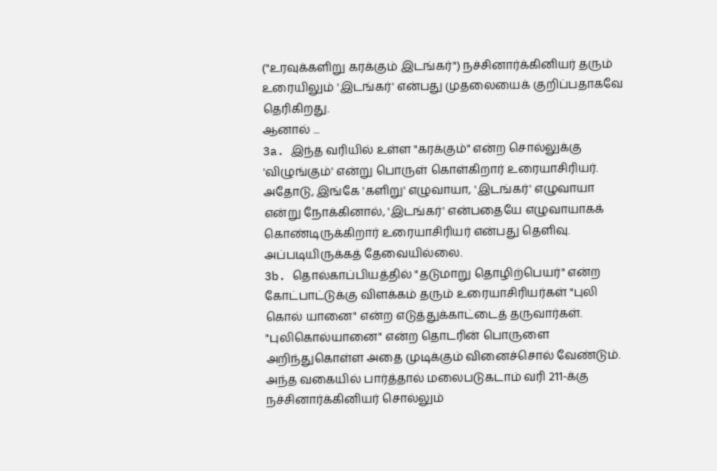("உரவுக்களிறு கரக்கும் இடங்கர்") நச்சினார்க்கினியர் தரும் உரையிலும் 'இடங்கர்' என்பது முதலையைக் குறிப்பதாகவே தெரிகிறது.
ஆனால் ...
3a. இந்த வரியில் உள்ள "கரக்கும்" என்ற சொல்லுக்கு 'விழுங்கும்' என்று பொருள் கொள்கிறார் உரையாசிரியர். அதோடு, இங்கே 'களிறு' எழுவாயா, 'இடங்கர்' எழுவாயா என்று நோக்கினால், 'இடங்கர்' என்பதையே எழுவாயாகக் கொண்டிருக்கிறார் உரையாசிரியர் என்பது தெளிவு. அப்படியிருக்கத் தேவையில்லை.
3b. தொல்காப்பியத்தில் "தடுமாறு தொழிற்பெயர்" என்ற கோட்பாட்டுக்கு விளக்கம் தரும் உரையாசிரியர்கள் "புலி கொல் யானை" என்ற எடுத்துக்காட்டைத் தருவார்கள். "புலிகொல்யானை" என்ற தொடரின் பொருளை அறிந்துகொள்ள அதை முடிக்கும் வினைச்சொல் வேண்டும். அந்த வகையில் பார்த்தால் மலைபடுகடாம் வரி 211-க்கு நச்சினார்க்கினியர் சொல்லும்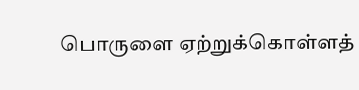பொருளை ஏற்றுக்கொள்ளத்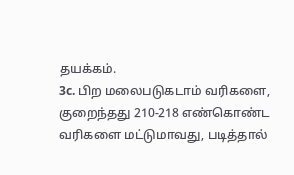தயக்கம்.
3c. பிற மலைபடுகடாம் வரிகளை, குறைந்தது 210-218 எண்கொண்ட வரிகளை மட்டுமாவது, படித்தால்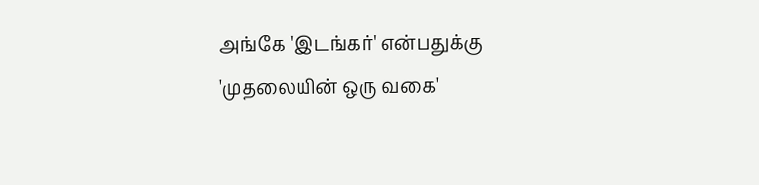அங்கே 'இடங்கர்' என்பதுக்கு 'முதலையின் ஒரு வகை'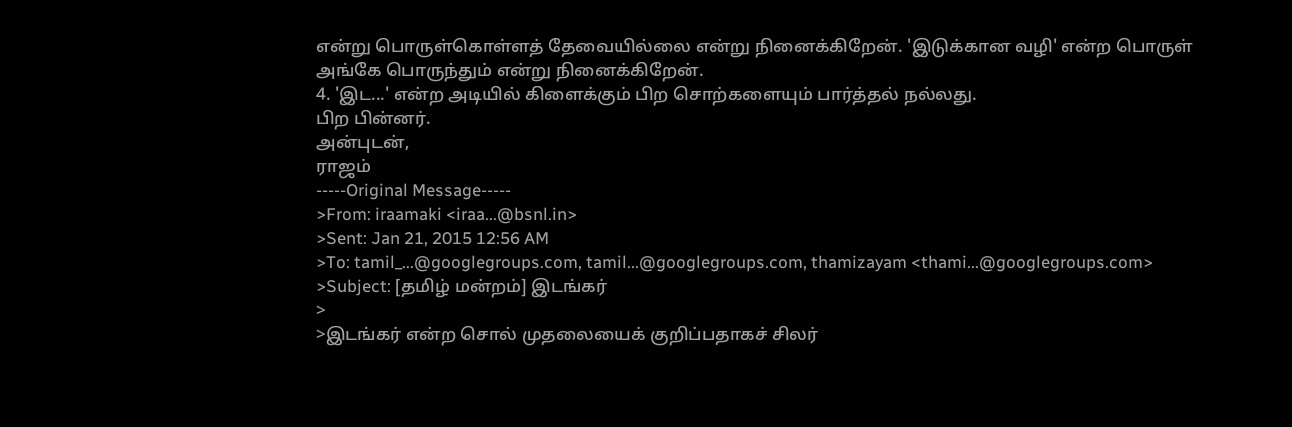என்று பொருள்கொள்ளத் தேவையில்லை என்று நினைக்கிறேன். 'இடுக்கான வழி' என்ற பொருள் அங்கே பொருந்தும் என்று நினைக்கிறேன்.
4. 'இட...' என்ற அடியில் கிளைக்கும் பிற சொற்களையும் பார்த்தல் நல்லது.
பிற பின்னர்.
அன்புடன்,
ராஜம்
-----Original Message-----
>From: iraamaki <iraa...@bsnl.in>
>Sent: Jan 21, 2015 12:56 AM
>To: tamil_...@googlegroups.com, tamil...@googlegroups.com, thamizayam <thami...@googlegroups.com>
>Subject: [தமிழ் மன்றம்] இடங்கர்
>
>இடங்கர் என்ற சொல் முதலையைக் குறிப்பதாகச் சிலர்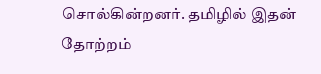சொல்கின்றனர். தமிழில் இதன் தோற்றம்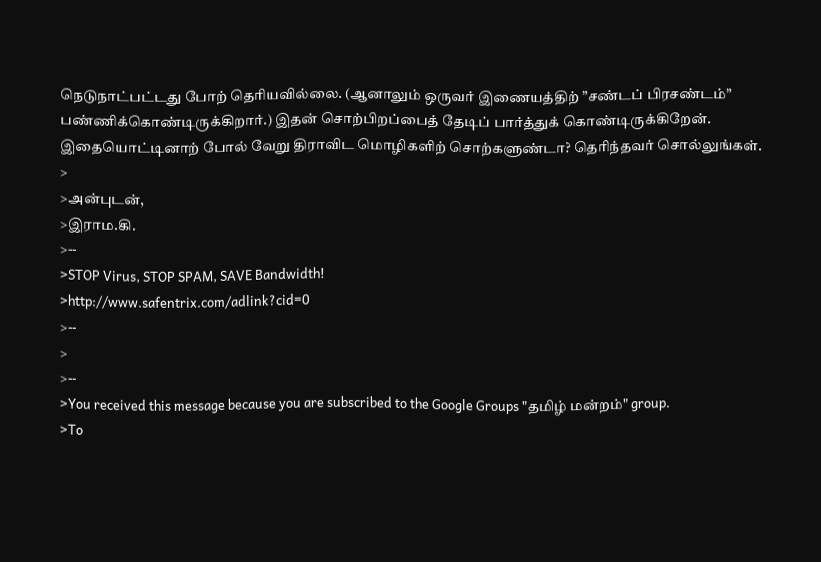நெடுநாட்பட்டது போற் தெரியவில்லை. (ஆனாலும் ஒருவர் இணையத்திற் ”சண்டப் பிரசண்டம்” பண்ணிக்கொண்டிருக்கிறார்.) இதன் சொற்பிறப்பைத் தேடிப் பார்த்துக் கொண்டிருக்கிறேன். இதையொட்டினாற் போல் வேறு திராவிட மொழிகளிற் சொற்களுண்டா? தெரிந்தவர் சொல்லுங்கள்.
>
>அன்புடன்,
>இராம.கி.
>--
>STOP Virus, STOP SPAM, SAVE Bandwidth!
>http://www.safentrix.com/adlink?cid=0
>--
>
>--
>You received this message because you are subscribed to the Google Groups "தமிழ் மன்றம்" group.
>To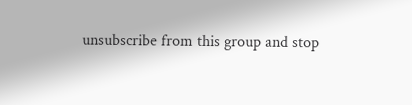unsubscribe from this group and stop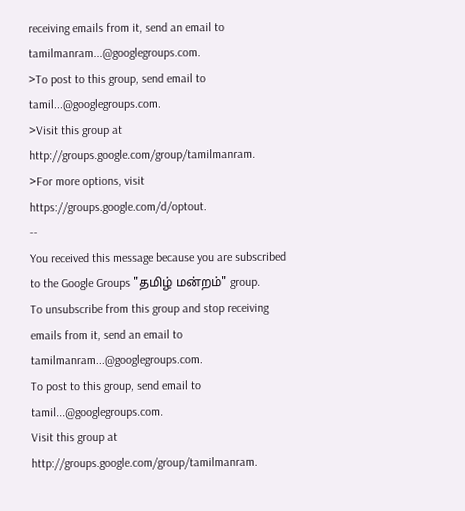receiving emails from it, send an email to tamilmanram...@googlegroups.com.
>To post to this group, send email to tamil...@googlegroups.com.
>Visit this group at http://groups.google.com/group/tamilmanram.
>For more options, visit https://groups.google.com/d/optout.
--
You received this message because you are subscribed to the Google Groups "தமிழ் மன்றம்" group.
To unsubscribe from this group and stop receiving emails from it, send an email to tamilmanram...@googlegroups.com.
To post to this group, send email to tamil...@googlegroups.com.
Visit this group at http://groups.google.com/group/tamilmanram.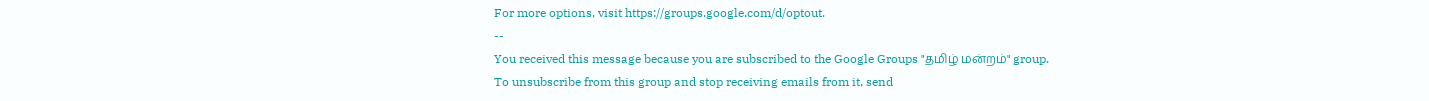For more options, visit https://groups.google.com/d/optout.
--
You received this message because you are subscribed to the Google Groups "தமிழ் மன்றம்" group.
To unsubscribe from this group and stop receiving emails from it, send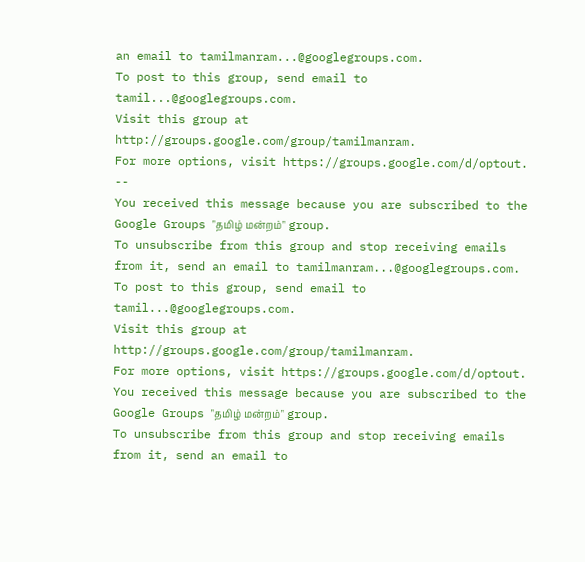an email to tamilmanram...@googlegroups.com.
To post to this group, send email to tamil...@googlegroups.com.
Visit this group at http://groups.google.com/group/tamilmanram.
For more options, visit https://groups.google.com/d/optout.
--
You received this message because you are subscribed to the Google Groups "தமிழ் மன்றம்" group.
To unsubscribe from this group and stop receiving emails from it, send an email to tamilmanram...@googlegroups.com.
To post to this group, send email to tamil...@googlegroups.com.
Visit this group at http://groups.google.com/group/tamilmanram.
For more options, visit https://groups.google.com/d/optout.
You received this message because you are subscribed to the Google Groups "தமிழ் மன்றம்" group.
To unsubscribe from this group and stop receiving emails from it, send an email to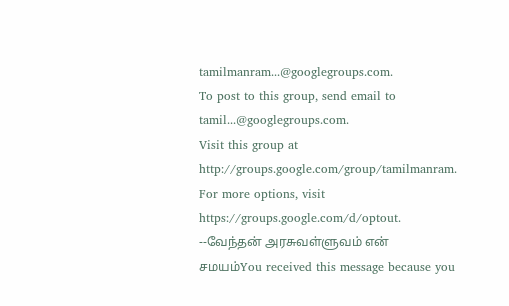tamilmanram...@googlegroups.com.
To post to this group, send email to tamil...@googlegroups.com.
Visit this group at http://groups.google.com/group/tamilmanram.
For more options, visit https://groups.google.com/d/optout.
--வேந்தன் அரசுவள்ளுவம் என் சமயம்You received this message because you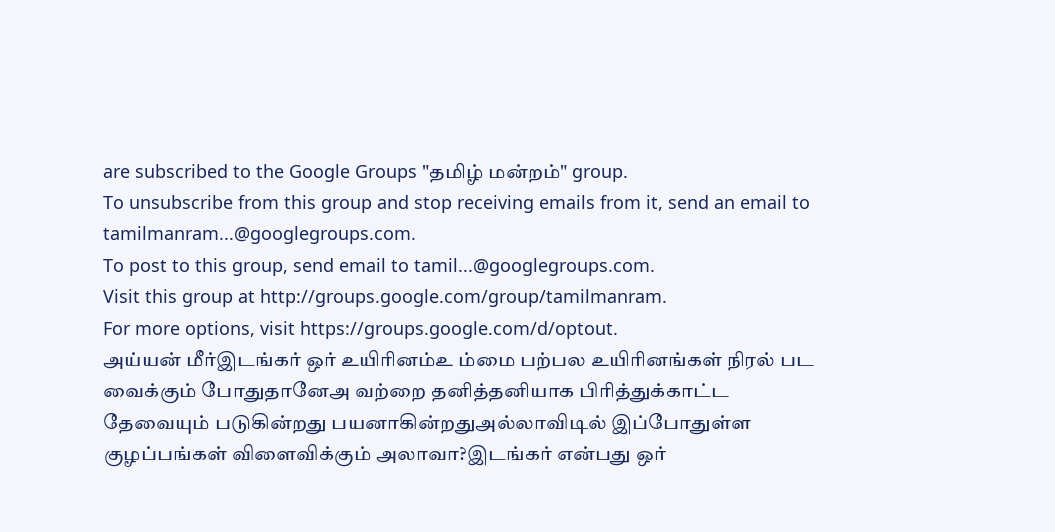are subscribed to the Google Groups "தமிழ் மன்றம்" group.
To unsubscribe from this group and stop receiving emails from it, send an email to tamilmanram...@googlegroups.com.
To post to this group, send email to tamil...@googlegroups.com.
Visit this group at http://groups.google.com/group/tamilmanram.
For more options, visit https://groups.google.com/d/optout.
அய்யன் மீர்இடங்கர் ஒர் உயிரினம்உ ம்மை பற்பல உயிரினங்கள் நிரல் பட வைக்கும் போதுதானேஅ வற்றை தனித்தனியாக பிரித்துக்காட்ட தேவையும் படுகின்றது பயனாகின்றதுஅல்லாவிடில் இப்போதுள்ள குழப்பங்கள் விளைவிக்கும் அலாவா?இடங்கர் என்பது ஒர்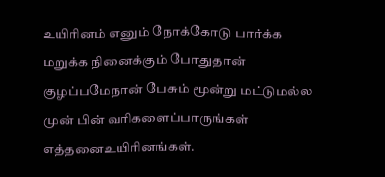உயிரினம் எனும் நோக்கோடு பார்க்க மறுக்க நினைக்கும் போதுதான் குழப்பமேநான் பேசும் மூன்று மட்டுமல்ல முன் பின் வரிகளைப்பாருங்கள் எத்தனைஉயிரினங்கள்.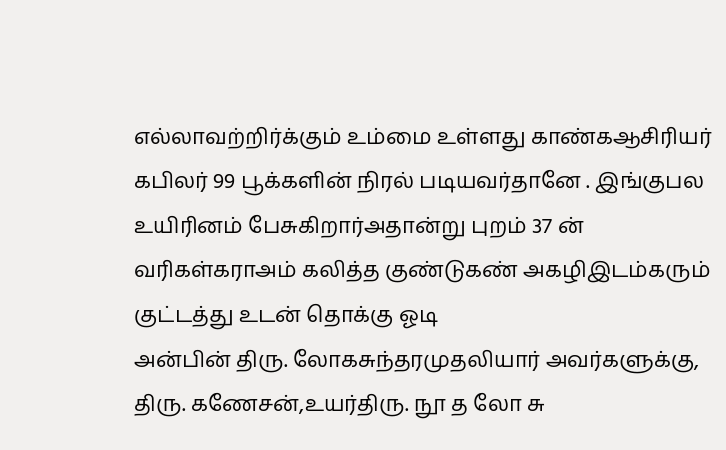எல்லாவற்றிர்க்கும் உம்மை உள்ளது காண்கஆசிரியர் கபிலர் 99 பூக்களின் நிரல் படியவர்தானே . இங்குபல உயிரினம் பேசுகிறார்அதான்று புறம் 37 ன் வரிகள்கராஅம் கலித்த குண்டுகண் அகழிஇடம்கரும் குட்டத்து உடன் தொக்கு ஓடி
அன்பின் திரு. லோகசுந்தரமுதலியார் அவர்களுக்கு,
திரு. கணேசன்,உயர்திரு. நூ த லோ சு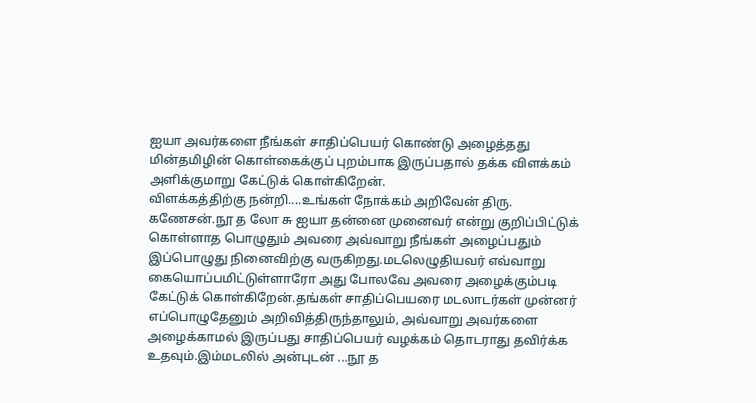ஐயா அவர்களை நீங்கள் சாதிப்பெயர் கொண்டு அழைத்தது மின்தமிழின் கொள்கைக்குப் புறம்பாக இருப்பதால் தக்க விளக்கம் அளிக்குமாறு கேட்டுக் கொள்கிறேன்.
விளக்கத்திற்கு நன்றி....உங்கள் நோக்கம் அறிவேன் திரு. கணேசன்.நூ த லோ சு ஐயா தன்னை முனைவர் என்று குறிப்பிட்டுக் கொள்ளாத பொழுதும் அவரை அவ்வாறு நீங்கள் அழைப்பதும் இப்பொழுது நினைவிற்கு வருகிறது.மடலெழுதியவர் எவ்வாறு கையொப்பமிட்டுள்ளாரோ அது போலவே அவரை அழைக்கும்படி கேட்டுக் கொள்கிறேன்.தங்கள் சாதிப்பெயரை மடலாடர்கள் முன்னர் எப்பொழுதேனும் அறிவித்திருந்தாலும், அவ்வாறு அவர்களை அழைக்காமல் இருப்பது சாதிப்பெயர் வழக்கம் தொடராது தவிர்க்க உதவும்.இம்மடலில் அன்புடன் ...நூ த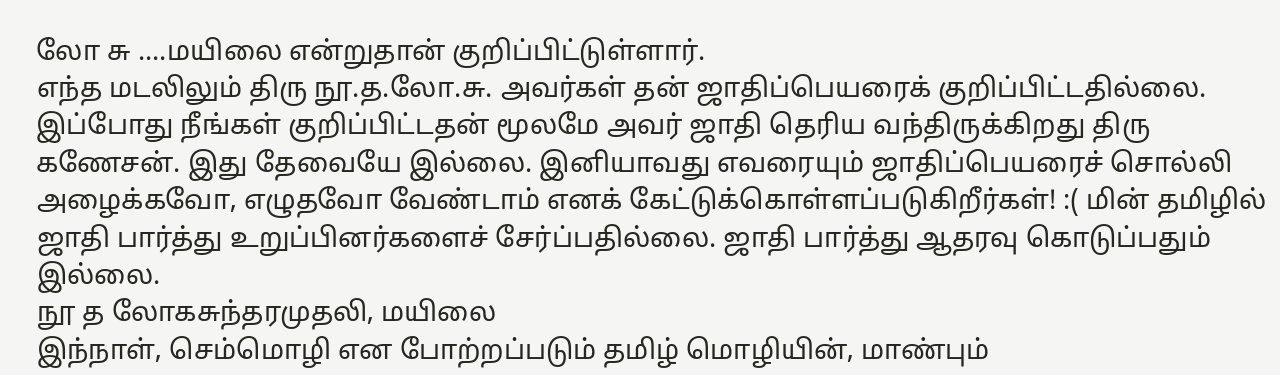லோ சு ....மயிலை என்றுதான் குறிப்பிட்டுள்ளார்.
எந்த மடலிலும் திரு நூ.த.லோ.சு. அவர்கள் தன் ஜாதிப்பெயரைக் குறிப்பிட்டதில்லை. இப்போது நீங்கள் குறிப்பிட்டதன் மூலமே அவர் ஜாதி தெரிய வந்திருக்கிறது திரு கணேசன். இது தேவையே இல்லை. இனியாவது எவரையும் ஜாதிப்பெயரைச் சொல்லி அழைக்கவோ, எழுதவோ வேண்டாம் எனக் கேட்டுக்கொள்ளப்படுகிறீர்கள்! :( மின் தமிழில் ஜாதி பார்த்து உறுப்பினர்களைச் சேர்ப்பதில்லை. ஜாதி பார்த்து ஆதரவு கொடுப்பதும் இல்லை.
நூ த லோகசுந்தரமுதலி, மயிலை
இந்நாள், செம்மொழி என போற்றப்படும் தமிழ் மொழியின், மாண்பும்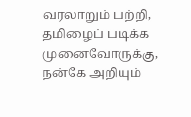வரலாறும் பற்றி, தமிழைப் படிக்க முனைவோருக்கு,
நன்கே அறியும்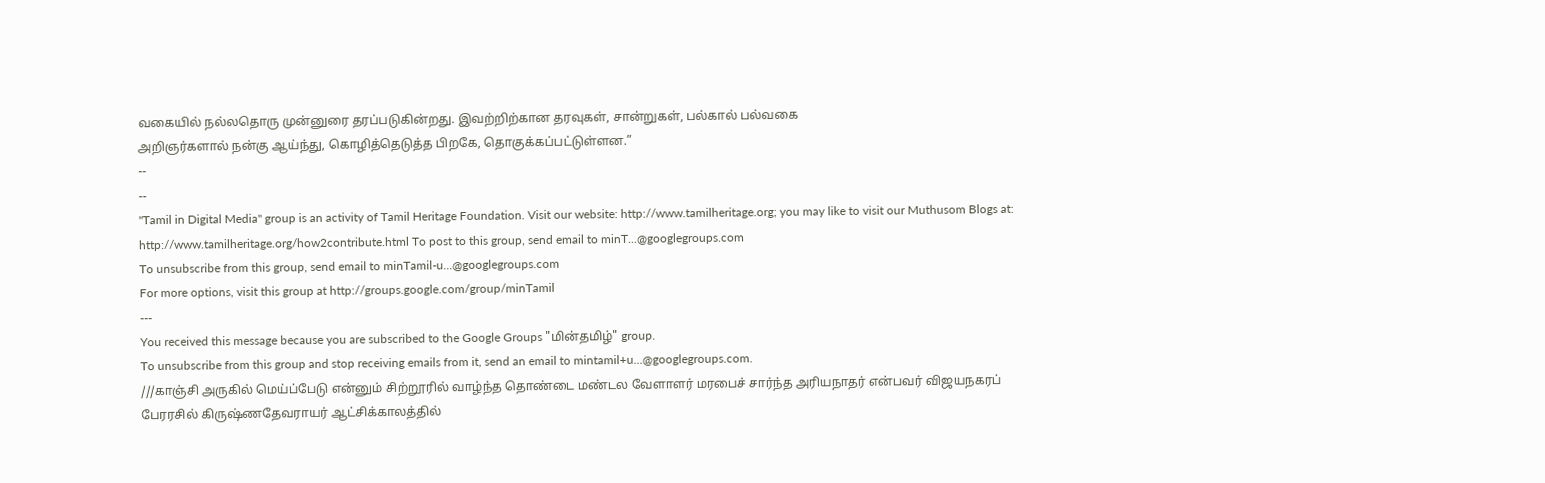வகையில் நல்லதொரு முன்னுரை தரப்படுகின்றது. இவற்றிற்கான தரவுகள், சான்றுகள், பல்கால் பல்வகை
அறிஞர்களால் நன்கு ஆய்ந்து, கொழித்தெடுத்த பிறகே, தொகுக்கப்பட்டுள்ளன.”
--
--
"Tamil in Digital Media" group is an activity of Tamil Heritage Foundation. Visit our website: http://www.tamilheritage.org; you may like to visit our Muthusom Blogs at: http://www.tamilheritage.org/how2contribute.html To post to this group, send email to minT...@googlegroups.com
To unsubscribe from this group, send email to minTamil-u...@googlegroups.com
For more options, visit this group at http://groups.google.com/group/minTamil
---
You received this message because you are subscribed to the Google Groups "மின்தமிழ்" group.
To unsubscribe from this group and stop receiving emails from it, send an email to mintamil+u...@googlegroups.com.
///காஞ்சி அருகில் மெய்ப்பேடு என்னும் சிற்றூரில் வாழ்ந்த தொண்டை மண்டல வேளாளர் மரபைச் சார்ந்த அரியநாதர் என்பவர் விஜயநகரப் பேரரசில் கிருஷ்ணதேவராயர் ஆட்சிக்காலத்தில்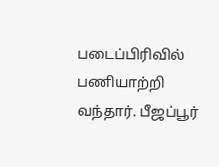படைப்பிரிவில் பணியாற்றி வந்தார். பீஜப்பூர்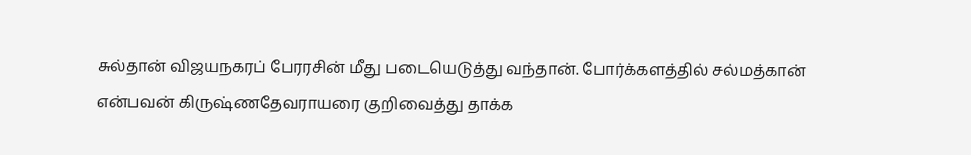சுல்தான் விஜயநகரப் பேரரசின் மீது படையெடுத்து வந்தான். போர்க்களத்தில் சல்மத்கான் என்பவன் கிருஷ்ணதேவராயரை குறிவைத்து தாக்க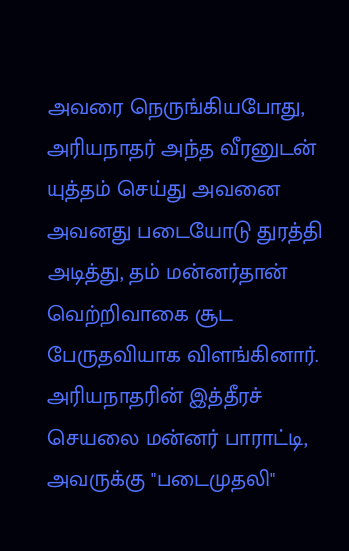அவரை நெருங்கியபோது, அரியநாதர் அந்த வீரனுடன் யுத்தம் செய்து அவனை அவனது படையோடு துரத்தி அடித்து, தம் மன்னர்தான் வெற்றிவாகை சூட பேருதவியாக விளங்கினார்.
அரியநாதரின் இத்தீரச் செயலை மன்னர் பாராட்டி, அவருக்கு "படைமுதலி"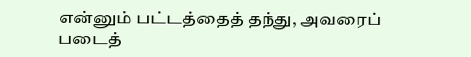என்னும் பட்டத்தைத் தந்து, அவரைப் படைத்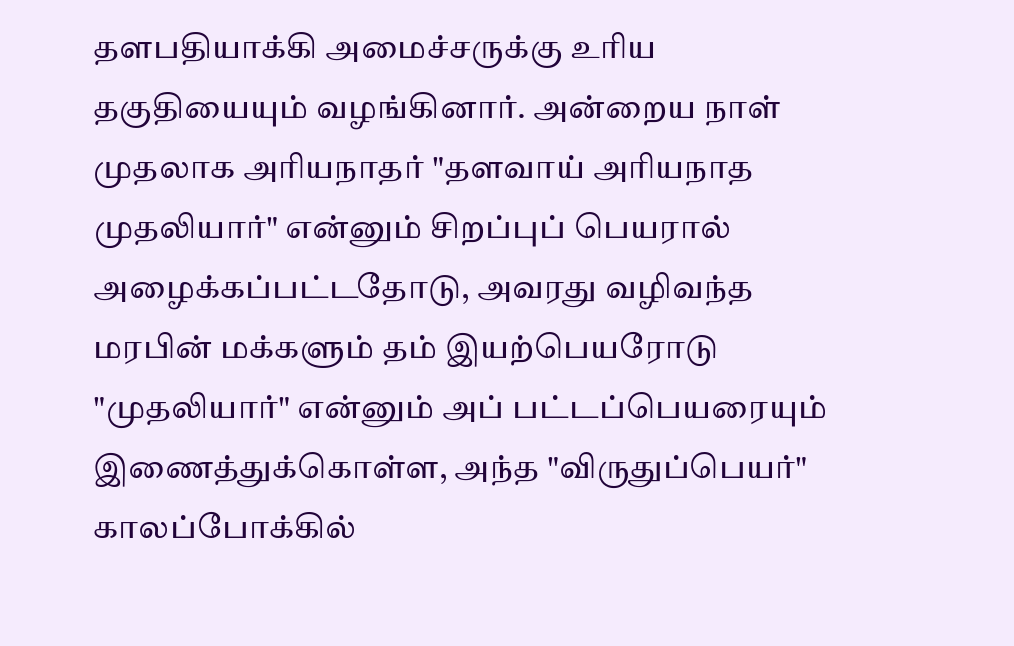தளபதியாக்கி அமைச்சருக்கு உரிய தகுதியையும் வழங்கினார். அன்றைய நாள் முதலாக அரியநாதர் "தளவாய் அரியநாத முதலியார்" என்னும் சிறப்புப் பெயரால் அழைக்கப்பட்டதோடு, அவரது வழிவந்த மரபின் மக்களும் தம் இயற்பெயரோடு "முதலியார்" என்னும் அப் பட்டப்பெயரையும் இணைத்துக்கொள்ள, அந்த "விருதுப்பெயர்" காலப்போக்கில்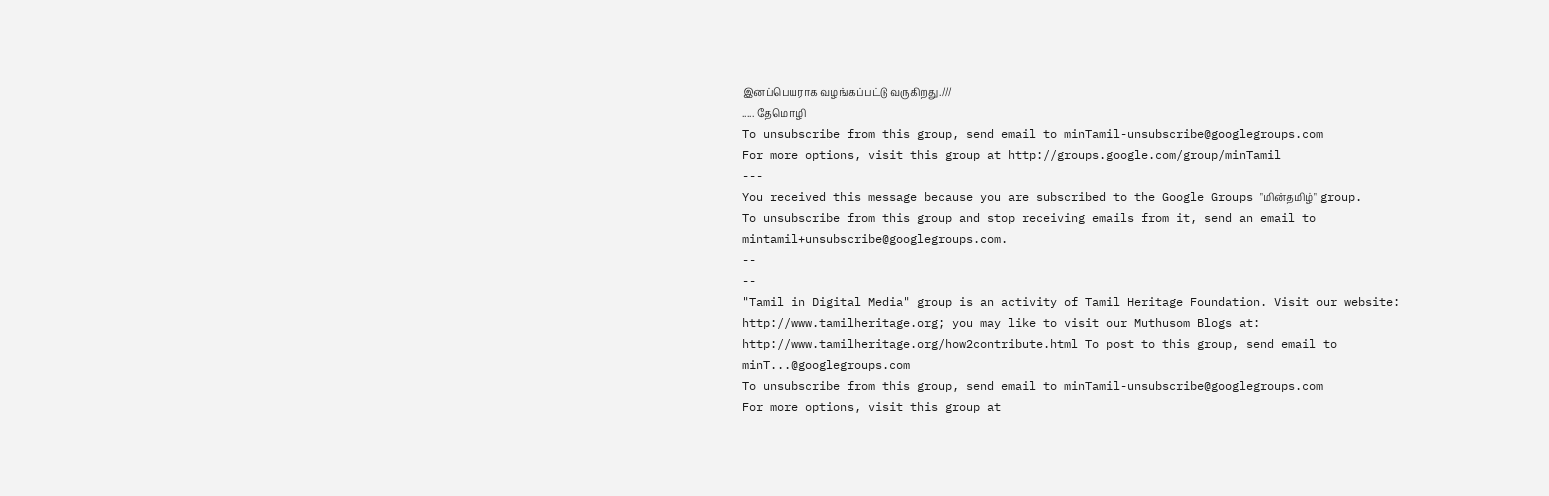இனப்பெயராக வழங்கப்பட்டு வருகிறது.///
..... தேமொழி
To unsubscribe from this group, send email to minTamil-unsubscribe@googlegroups.com
For more options, visit this group at http://groups.google.com/group/minTamil
---
You received this message because you are subscribed to the Google Groups "மின்தமிழ்" group.
To unsubscribe from this group and stop receiving emails from it, send an email to mintamil+unsubscribe@googlegroups.com.
--
--
"Tamil in Digital Media" group is an activity of Tamil Heritage Foundation. Visit our website: http://www.tamilheritage.org; you may like to visit our Muthusom Blogs at: http://www.tamilheritage.org/how2contribute.html To post to this group, send email to minT...@googlegroups.com
To unsubscribe from this group, send email to minTamil-unsubscribe@googlegroups.com
For more options, visit this group at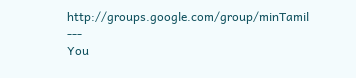http://groups.google.com/group/minTamil
---
You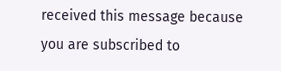received this message because you are subscribed to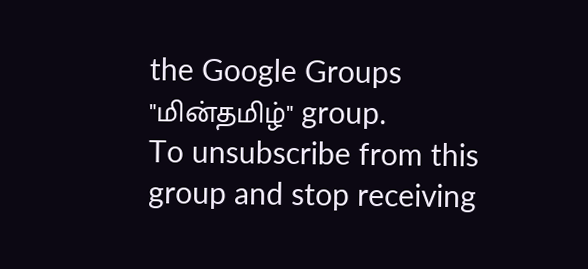the Google Groups "மின்தமிழ்" group.
To unsubscribe from this group and stop receiving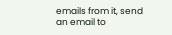emails from it, send an email to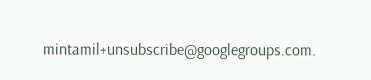mintamil+unsubscribe@googlegroups.com.